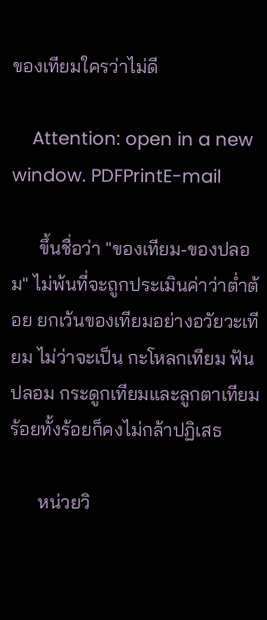ของเทียมใครว่าไม่ดี

    Attention: open in a new window. PDFPrintE-mail

      ขึ้นชื่อว่า "ของเทียม-ของปลอม" ไม่พ้นที่จะถูกประเมินค่าว่าต่ำต้อย ยกเว้นของเทียมอย่างอวัยวะเทียม ไม่ว่าจะเป็น กะโหลกเทียม ฟันปลอม กระดูกเทียมและลูกตาเทียม ร้อยทั้งร้อยก็คงไม่กล้าปฏิเสธ

      หน่วยวิ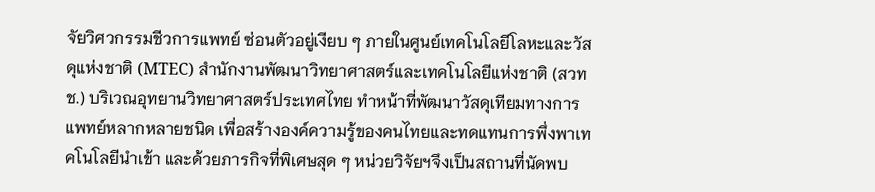จัยวิศวกรรมชีวการแพทย์ ซ่อนตัวอยู่เงียบ ๆ ภายในศูนย์เทคโนโลยีโลหะและวัสดุแห่งชาติ (MTEC) สำนักงานพัฒนาวิทยาศาสตร์และเทคโนโลยีแห่งชาติ (สวทช.) บริเวณอุทยานวิทยาศาสตร์ประเทศไทย ทำหน้าที่พัฒนาวัสดุเทียมทางการแพทย์หลากหลายชนิด เพื่อสร้างองค์ความรู้ของคนไทยและทดแทนการพึ่งพาเทคโนโลยีนำเข้า และด้วยภารกิจที่พิเศษสุด ๆ หน่วยวิจัยฯจึงเป็นสถานที่นัดพบ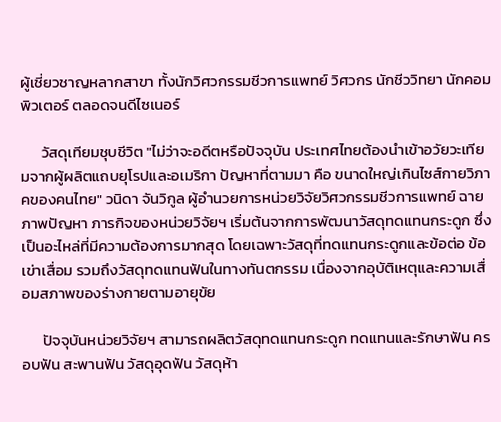ผู้เชี่ยวชาญหลากสาขา ทั้งนักวิศวกรรมชีวการแพทย์ วิศวกร นักชีววิทยา นักคอมพิวเตอร์ ตลอดจนดีไซเนอร์

      วัสดุเทียมชุบชีวิต "ไม่ว่าจะอดีตหรือปัจจุบัน ประเทศไทยต้องนำเข้าอวัยวะเทียมจากผู้ผลิตแถบยุโรปและอเมริกา ปัญหาที่ตามมา คือ ขนาดใหญ่เกินไซส์กายวิภาคของคนไทย" วนิดา จันวิกูล ผู้อำนวยการหน่วยวิจัยวิศวกรรมชีวการแพทย์ ฉายภาพปัญหา ภารกิจของหน่วยวิจัยฯ เริ่มต้นจากการพัฒนาวัสดุทดแทนกระดูก ซึ่งเป็นอะไหล่ที่มีความต้องการมากสุด โดยเฉพาะวัสดุที่ทดแทนกระดูกและข้อต่อ ข้อเข่าเสื่อม รวมถึงวัสดุทดแทนฟันในทางทันตกรรม เนื่องจากอุบัติเหตุและความเสื่อมสภาพของร่างกายตามอายุขัย

      ปัจจุบันหน่วยวิจัยฯ สามารถผลิตวัสดุทดแทนกระดูก ทดแทนและรักษาฟัน ครอบฟัน สะพานฟัน วัสดุอุดฟัน วัสดุห้า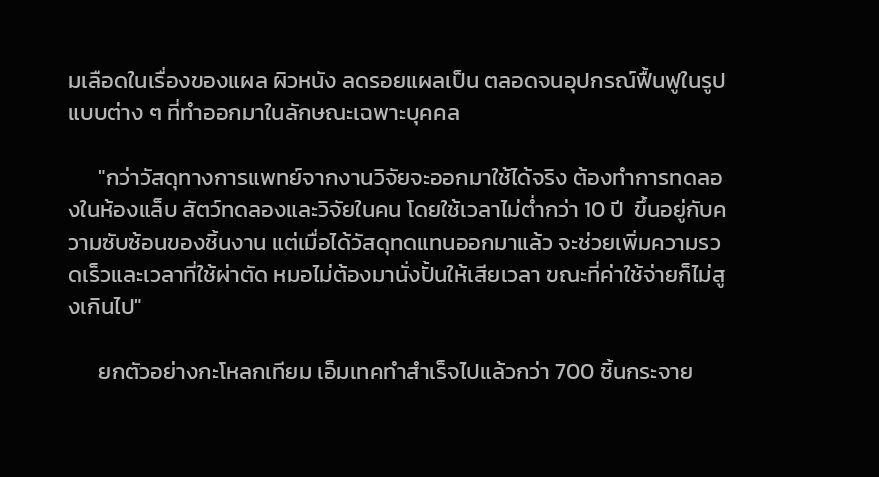มเลือดในเรื่องของแผล ผิวหนัง ลดรอยแผลเป็น ตลอดจนอุปกรณ์ฟื้นฟูในรูปแบบต่าง ๆ ที่ทำออกมาในลักษณะเฉพาะบุคคล

      "กว่าวัสดุทางการแพทย์จากงานวิจัยจะออกมาใช้ได้จริง ต้องทำการทดลองในห้องแล็บ สัตว์ทดลองและวิจัยในคน โดยใช้เวลาไม่ต่ำกว่า 10 ปี  ขึ้นอยู่กับความซับซ้อนของชิ้นงาน แต่เมื่อได้วัสดุทดแทนออกมาแล้ว จะช่วยเพิ่มความรวดเร็วและเวลาที่ใช้ผ่าตัด หมอไม่ต้องมานั่งปั้นให้เสียเวลา ขณะที่ค่าใช้จ่ายก็ไม่สูงเกินไป"

      ยกตัวอย่างกะโหลกเทียม เอ็มเทคทำสำเร็จไปแล้วกว่า 700 ชิ้นกระจาย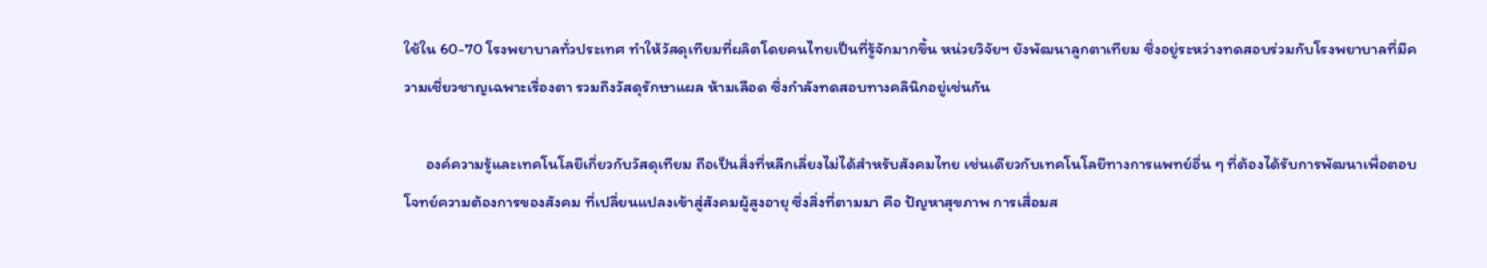ใช้ใน 60-70 โรงพยาบาลทั่วประเทศ ทำให้วัสดุเทียมที่ผลิตโดยคนไทยเป็นที่รู้จักมากขึ้น หน่วยวิจัยฯ ยังพัฒนาลูกตาเทียม ซึ่งอยู่ระหว่างทดสอบร่วมกับโรงพยาบาลที่มีความเชี่ยวชาญเฉพาะเรื่องตา รวมถึงวัสดุรักษาแผล ห้ามเลือด ซึ่งกำลังทดสอบทางคลินิกอยู่เช่นกัน

      องค์ความรู้และเทคโนโลยีเกี่ยวกับวัสดุเทียม ถือเป็นสิ่งที่หลีกเลี่ยงไม่ได้สำหรับสังคมไทย เช่นเดียวกับเทคโนโลยีทางการแพทย์อื่น ๆ ที่ต้องได้รับการพัฒนาเพื่อตอบโจทย์ความต้องการของสังคม ที่เปลี่ยนแปลงเข้าสู่สังคมผู้สูงอายุ ซึ่งสิ่งที่ตามมา คือ ปัญหาสุขภาพ การเสื่อมส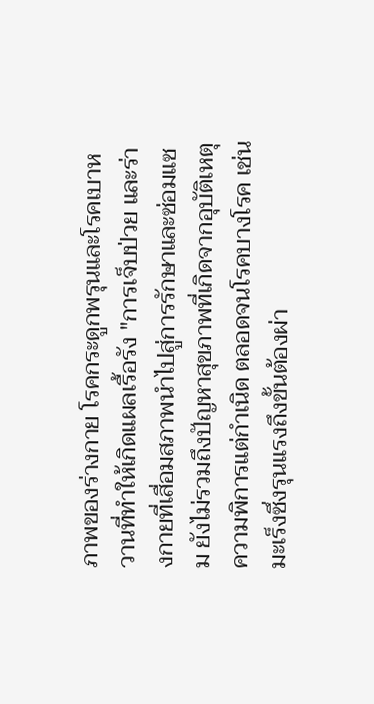ภาพของร่างกาย โรคกระดูกพรุนและโรคเบาหวานที่ทำให้เกิดแผลเรื้อรัง "การเจ็บป่วย และร่างกายที่เสื่อมสภาพนำไปสู่การรักษาและซ่อมแซม ยังไม่รวมถึงปัญหาสุขภาพที่เกิดจากอุบัติเหตุ ความพิการแต่กำเนิด ตลอดจนโรคบางโรค เช่น มะเร็งซึ่งรุนแรงถึงขั้นต้องผ่า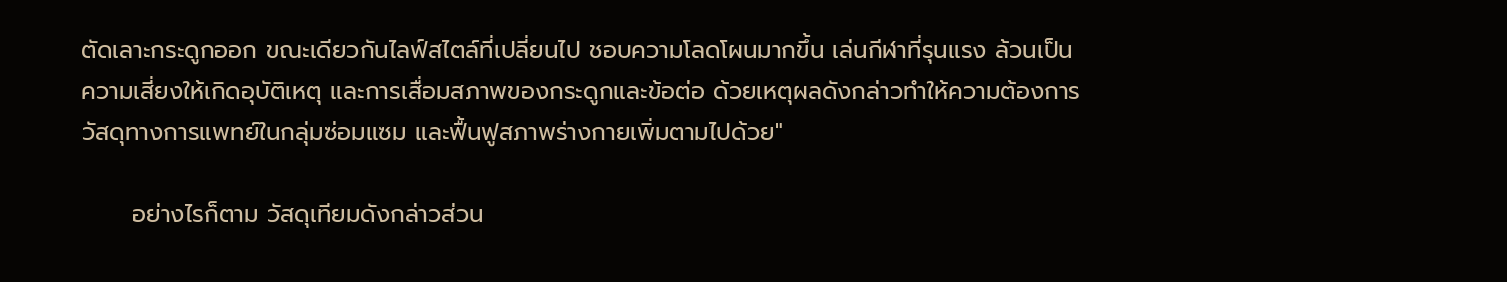ตัดเลาะกระดูกออก ขณะเดียวกันไลฟ์สไตล์ที่เปลี่ยนไป ชอบความโลดโผนมากขึ้น เล่นกีฬาที่รุนแรง ล้วนเป็นความเสี่ยงให้เกิดอุบัติเหตุ และการเสื่อมสภาพของกระดูกและข้อต่อ ด้วยเหตุผลดังกล่าวทำให้ความต้องการวัสดุทางการแพทย์ในกลุ่มซ่อมแซม และฟื้นฟูสภาพร่างกายเพิ่มตามไปด้วย"

      อย่างไรก็ตาม วัสดุเทียมดังกล่าวส่วน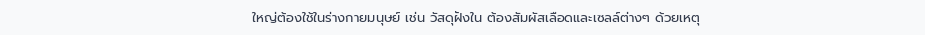ใหญ่ต้องใช้ในร่างกายมนุษย์ เช่น วัสดุฝังใน ต้องสัมผัสเลือดและเซลล์ต่างๆ ด้วยเหตุ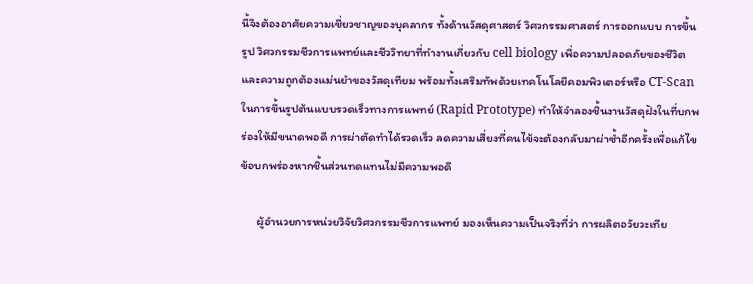นี้จึงต้องอาศัยความเชี่ยวชาญของบุคลากร ทั้งด้านวัสดุศาสตร์ วิศวกรรมศาสตร์ การออกแบบ การขึ้นรูป วิศวกรรมชีวการแพทย์และชีววิทยาที่ทำงานเกี่ยวกับ cell biology เพื่อความปลอดภัยของชีวิตและความถูกต้องแม่นยำของวัสดุเทียม พร้อมทั้งเสริมทัพด้วยเทคโนโลยีคอมพิวเตอร์หรือ CT-Scan ในการขึ้นรูปต้นแบบรวดเร็วทางการแพทย์ (Rapid Prototype) ทำให้จำลองชิ้นงานวัสดุฝังในที่บกพร่องให้มีขนาดพอดี การผ่าตัดทำได้รวดเร็ว ลดความเสี่ยงที่คนไข้จะต้องกลับมาผ่าซ้ำอีกครั้งเพื่อแก้ไขข้อบกพร่องหากชิ้นส่วนทดแทนไม่มีความพอดี

      ผู้อำนวยการหน่วยวิจัยวิศวกรรมชีวการแพทย์ มองเห็นความเป็นจริงที่ว่า การผลิตอวัยวะเทีย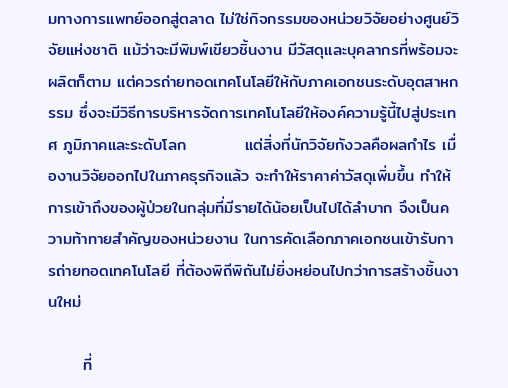มทางการแพทย์ออกสู่ตลาด ไม่ใช่กิจกรรมของหน่วยวิจัยอย่างศูนย์วิจัยแห่งชาติ แม้ว่าจะมีพิมพ์เขียวชิ้นงาน มีวัสดุและบุคลากรที่พร้อมจะผลิตก็ตาม แต่ควรถ่ายทอดเทคโนโลยีให้กับภาคเอกชนระดับอุตสาหกรรม ซึ่งจะมีวิธีการบริหารจัดการเทคโนโลยีให้องค์ความรู้นี้ไปสู่ประเทศ ภูมิภาคและระดับโลก          แต่สิ่งที่นักวิจัยกังวลคือผลกำไร เมื่องานวิจัยออกไปในภาคธุรกิจแล้ว จะทำให้ราคาค่าวัสดุเพิ่มขึ้น ทำให้การเข้าถึงของผู้ป่วยในกลุ่มที่มีรายได้น้อยเป็นไปได้ลำบาก จึงเป็นความท้าทายสำคัญของหน่วยงาน ในการคัดเลือกภาคเอกชนเข้ารับการถ่ายทอดเทคโนโลยี ที่ต้องพิถีพิถันไม่ยิ่งหย่อนไปกว่าการสร้างชิ้นงานใหม่

      ที่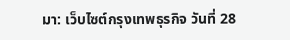มา: เว็บไซต์กรุงเทพธุรกิจ วันที่ 28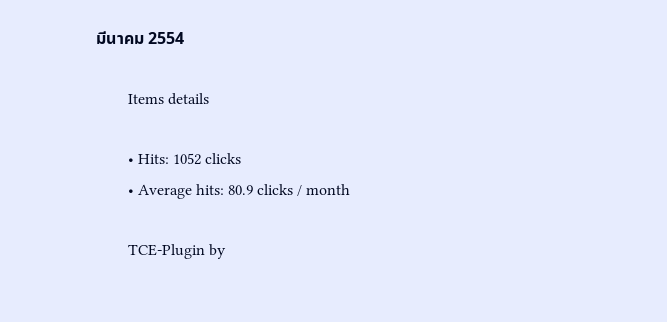มีนาคม 2554

        Items details

        • Hits: 1052 clicks
        • Average hits: 80.9 clicks / month

        TCE-Plugin by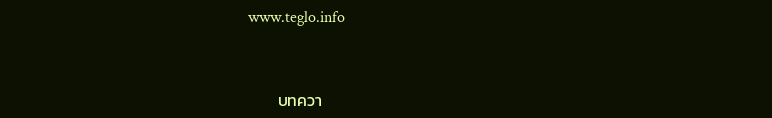www.teglo.info



        บทควา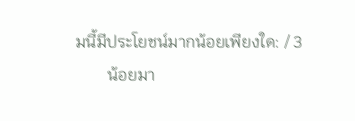มนี้มีประโยชน์มากน้อยเพียงใด: / 3
        น้อยมา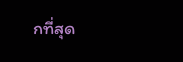กที่สุด